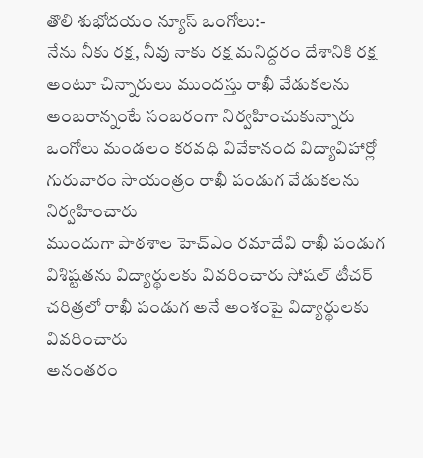తొలి శుభోదయం న్యూస్ ఒంగోలు:-
నేను నీకు రక్ష, నీవు నాకు రక్ష మనిద్దరం దేశానికి రక్ష అంటూ చిన్నారులు ముందస్తు రాఖీ వేడుకలను అంబరాన్నంటే సంబరంగా నిర్వహించుకున్నారు
ఒంగోలు మండలం కరవధి వివేకానంద విద్యావిహార్లో గురువారం సాయంత్రం రాఖీ పండుగ వేడుకలను నిర్వహించారు
ముందుగా పాఠశాల హెచ్ఎం రమాదేవి రాఖీ పండుగ విశిష్టతను విద్యార్థులకు వివరించారు సోషల్ టీచర్ చరిత్రలో రాఖీ పండుగ అనే అంశంపై విద్యార్థులకు వివరించారు
అనంతరం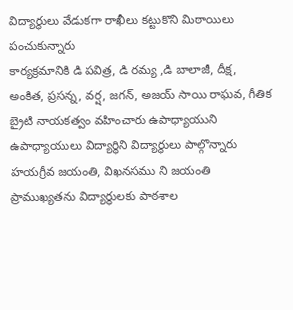విద్యార్థులు వేడుకగా రాఖీలు కట్టుకొని మిఠాయిలు పంచుకున్నారు
కార్యక్రమానికి డి పవిత్ర, డి రమ్య ,డి బాలాజీ, దీక్ష, అంకిత, ప్రసన్న, వర్ష, జగన్, అజయ్ సాయి రాఘవ, గీతిక బ్రైటి నాయకత్వం వహించారు ఉపాధ్యాయుని ఉపాధ్యాయులు విద్యార్థిని విద్యార్థులు పాల్గొన్నారు
హయగ్రీవ జయంతి, విఖనసము ని జయంతి ప్రాముఖ్యతను విద్యార్థులకు పాఠశాల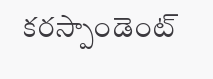కరస్పాండెంట్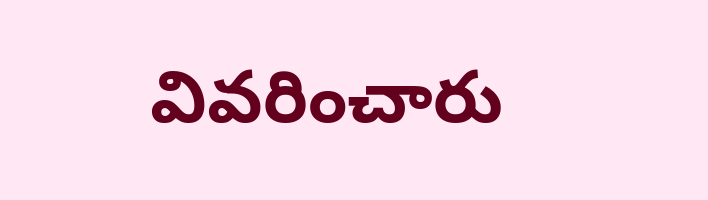వివరించారు